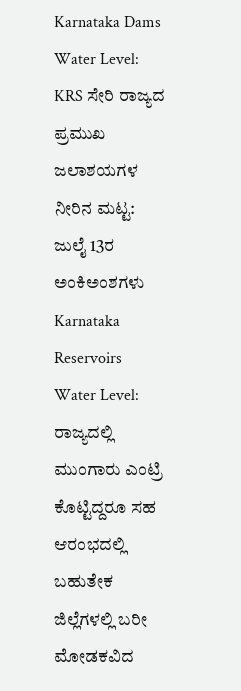Karnataka Dams Water Level: KRS ಸೇರಿ ರಾಜ್ಯದ ಪ್ರಮುಖ ಜಲಾಶಯಗಳ ನೀರಿನ ಮಟ್ಟ: ಜುಲೈ 13ರ ಅಂಕಿಅಂಶಗಳು
Karnataka Reservoirs Water Level: ರಾಜ್ಯದಲ್ಲಿ ಮುಂಗಾರು ಎಂಟ್ರಿ ಕೊಟ್ಟಿದ್ದರೂ ಸಹ ಆರಂಭದಲ್ಲಿ ಬಹುತೇಕ ಜಿಲ್ಲೆಗಳಲ್ಲಿ ಬರೀ ಮೋಡಕವಿದ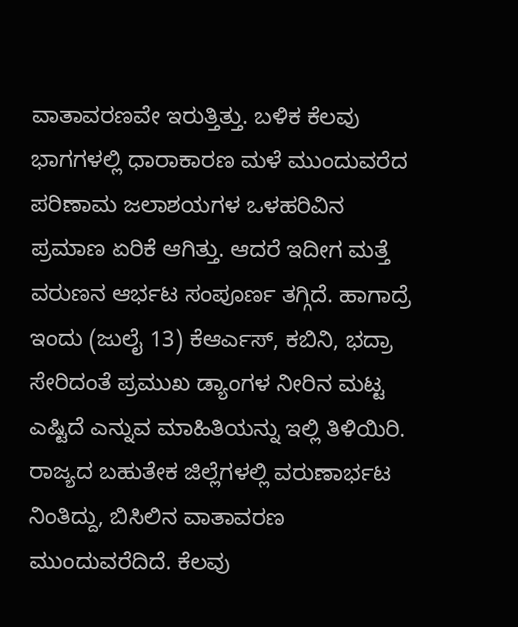ವಾತಾವರಣವೇ ಇರುತ್ತಿತ್ತು. ಬಳಿಕ ಕೆಲವು ಭಾಗಗಳಲ್ಲಿ ಧಾರಾಕಾರಣ ಮಳೆ ಮುಂದುವರೆದ ಪರಿಣಾಮ ಜಲಾಶಯಗಳ ಒಳಹರಿವಿನ ಪ್ರಮಾಣ ಏರಿಕೆ ಆಗಿತ್ತು. ಆದರೆ ಇದೀಗ ಮತ್ತೆ ವರುಣನ ಆರ್ಭಟ ಸಂಪೂರ್ಣ ತಗ್ಗಿದೆ. ಹಾಗಾದ್ರೆ ಇಂದು (ಜುಲೈ 13) ಕೆಆರ್ಎಸ್, ಕಬಿನಿ, ಭದ್ರಾ ಸೇರಿದಂತೆ ಪ್ರಮುಖ ಡ್ಯಾಂಗಳ ನೀರಿನ ಮಟ್ಟ ಎಷ್ಟಿದೆ ಎನ್ನುವ ಮಾಹಿತಿಯನ್ನು ಇಲ್ಲಿ ತಿಳಿಯಿರಿ.
ರಾಜ್ಯದ ಬಹುತೇಕ ಜಿಲ್ಲೆಗಳಲ್ಲಿ ವರುಣಾರ್ಭಟ ನಿಂತಿದ್ದು, ಬಿಸಿಲಿನ ವಾತಾವರಣ ಮುಂದುವರೆದಿದೆ. ಕೆಲವು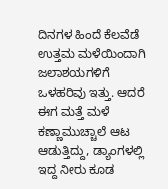ದಿನಗಳ ಹಿಂದೆ ಕೆಲವೆಡೆ ಉತ್ತಮ ಮಳೆಯಿಂದಾಗಿ ಜಲಾಶಯಗಳಿಗೆ ಒಳಹರಿವು ಇತ್ತು. ಆದರೆ ಈಗ ಮತ್ತೆ ಮಳೆ ಕಣ್ಣಾಮುಚ್ಚಾಲೆ ಆಟ ಆಡುತ್ತಿದ್ದು, ಡ್ಯಾಂಗಳಲ್ಲಿ ಇದ್ದ ನೀರು ಕೂಡ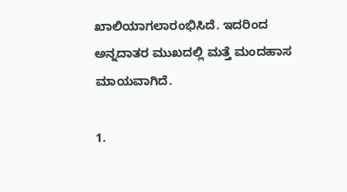ಖಾಲಿಯಾಗಲಾರಂಭಿಸಿದೆ. ಇದರಿಂದ ಅನ್ನದಾತರ ಮುಖದಲ್ಲಿ ಮತ್ತೆ ಮಂದಹಾಸ ಮಾಯವಾಗಿದೆ.

1.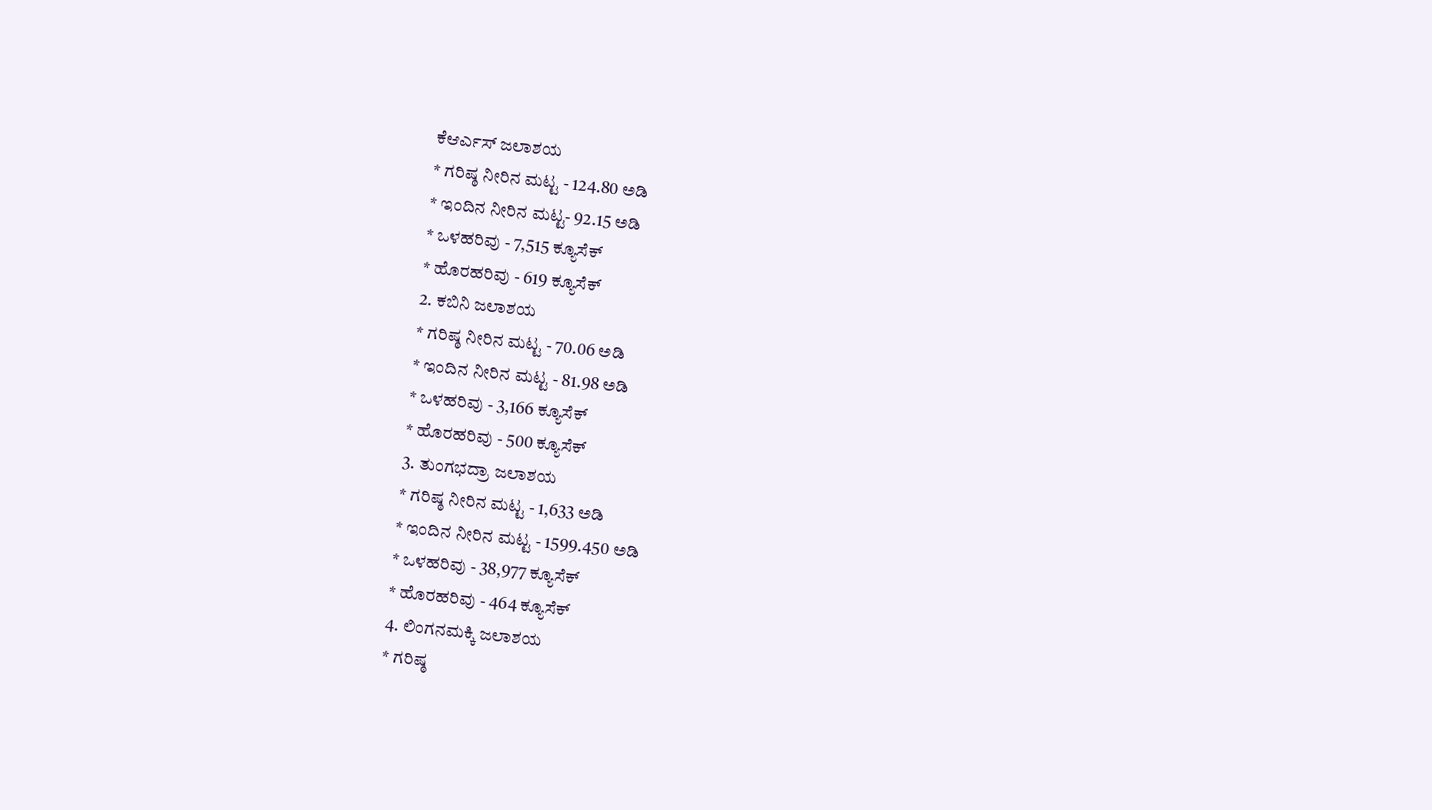ಕೆಆರ್ಎಸ್ ಜಲಾಶಯ
* ಗರಿಷ್ಠ ನೀರಿನ ಮಟ್ಟ - 124.80 ಅಡಿ
* ಇಂದಿನ ನೀರಿನ ಮಟ್ಟ- 92.15 ಅಡಿ
* ಒಳಹರಿವು - 7,515 ಕ್ಯೂಸೆಕ್
* ಹೊರಹರಿವು - 619 ಕ್ಯೂಸೆಕ್
2. ಕಬಿನಿ ಜಲಾಶಯ
* ಗರಿಷ್ಠ ನೀರಿನ ಮಟ್ಟ - 70.06 ಅಡಿ
* ಇಂದಿನ ನೀರಿನ ಮಟ್ಟ - 81.98 ಅಡಿ
* ಒಳಹರಿವು - 3,166 ಕ್ಯೂಸೆಕ್
* ಹೊರಹರಿವು - 500 ಕ್ಯೂಸೆಕ್
3. ತುಂಗಭದ್ರಾ ಜಲಾಶಯ
* ಗರಿಷ್ಠ ನೀರಿನ ಮಟ್ಟ - 1,633 ಅಡಿ
* ಇಂದಿನ ನೀರಿನ ಮಟ್ಟ - 1599.450 ಅಡಿ
* ಒಳಹರಿವು - 38,977 ಕ್ಯೂಸೆಕ್
* ಹೊರಹರಿವು - 464 ಕ್ಯೂಸೆಕ್
4. ಲಿಂಗನಮಕ್ಕಿ ಜಲಾಶಯ
* ಗರಿಷ್ಠ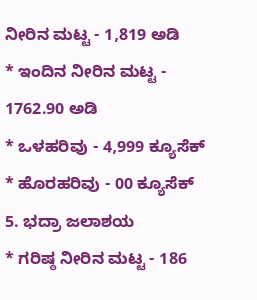ನೀರಿನ ಮಟ್ಟ - 1,819 ಅಡಿ
* ಇಂದಿನ ನೀರಿನ ಮಟ್ಟ - 1762.90 ಅಡಿ
* ಒಳಹರಿವು - 4,999 ಕ್ಯೂಸೆಕ್
* ಹೊರಹರಿವು - 00 ಕ್ಯೂಸೆಕ್
5. ಭದ್ರಾ ಜಲಾಶಯ
* ಗರಿಷ್ಠ ನೀರಿನ ಮಟ್ಟ - 186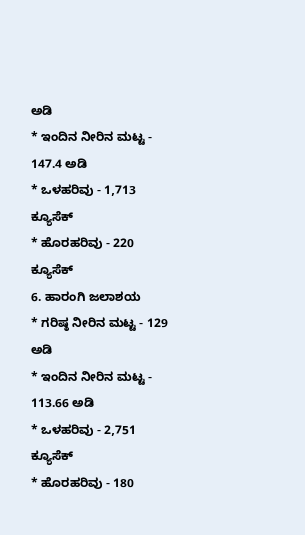ಅಡಿ
* ಇಂದಿನ ನೀರಿನ ಮಟ್ಟ - 147.4 ಅಡಿ
* ಒಳಹರಿವು - 1,713 ಕ್ಯೂಸೆಕ್
* ಹೊರಹರಿವು - 220 ಕ್ಯೂಸೆಕ್
6. ಹಾರಂಗಿ ಜಲಾಶಯ
* ಗರಿಷ್ಠ ನೀರಿನ ಮಟ್ಟ - 129 ಅಡಿ
* ಇಂದಿನ ನೀರಿನ ಮಟ್ಟ - 113.66 ಅಡಿ
* ಒಳಹರಿವು - 2,751 ಕ್ಯೂಸೆಕ್
* ಹೊರಹರಿವು - 180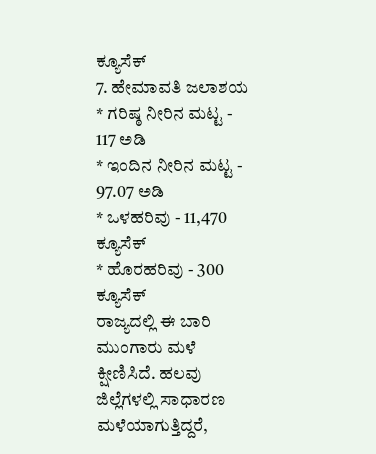ಕ್ಯೂಸೆಕ್
7. ಹೇಮಾವತಿ ಜಲಾಶಯ
* ಗರಿಷ್ಠ ನೀರಿನ ಮಟ್ಟ - 117 ಅಡಿ
* ಇಂದಿನ ನೀರಿನ ಮಟ್ಟ - 97.07 ಅಡಿ
* ಒಳಹರಿವು - 11,470 ಕ್ಯೂಸೆಕ್
* ಹೊರಹರಿವು - 300 ಕ್ಯೂಸೆಕ್
ರಾಜ್ಯದಲ್ಲಿ ಈ ಬಾರಿ ಮುಂಗಾರು ಮಳೆ ಕ್ಷೀಣಿಸಿದೆ. ಹಲವು ಜಿಲ್ಲೆಗಳಲ್ಲಿ ಸಾಧಾರಣ ಮಳೆಯಾಗುತ್ತಿದ್ದರೆ,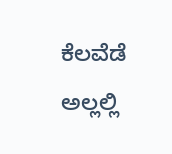ಕೆಲವೆಡೆ ಅಲ್ಲಲ್ಲಿ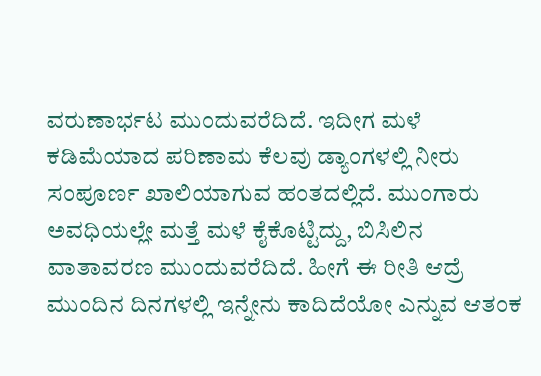ವರುಣಾರ್ಭಟ ಮುಂದುವರೆದಿದೆ. ಇದೀಗ ಮಳೆ ಕಡಿಮೆಯಾದ ಪರಿಣಾಮ ಕೆಲವು ಡ್ಯಾಂಗಳಲ್ಲಿ ನೀರು ಸಂಪೂರ್ಣ ಖಾಲಿಯಾಗುವ ಹಂತದಲ್ಲಿದೆ. ಮುಂಗಾರು ಅವಧಿಯಲ್ಲೇ ಮತ್ತೆ ಮಳೆ ಕೈಕೊಟ್ಟಿದ್ದು, ಬಿಸಿಲಿನ ವಾತಾವರಣ ಮುಂದುವರೆದಿದೆ. ಹೀಗೆ ಈ ರೀತಿ ಆದ್ರೆ ಮುಂದಿನ ದಿನಗಳಲ್ಲಿ ಇನ್ನೇನು ಕಾದಿದೆಯೋ ಎನ್ನುವ ಆತಂಕ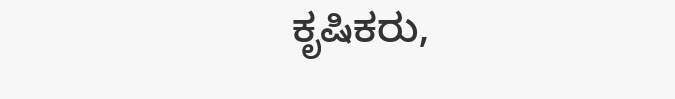ಕೃಷಿಕರು,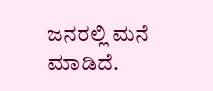ಜನರಲ್ಲಿ ಮನೆ ಮಾಡಿದೆ.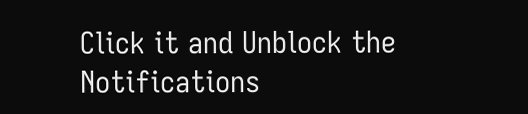Click it and Unblock the Notifications